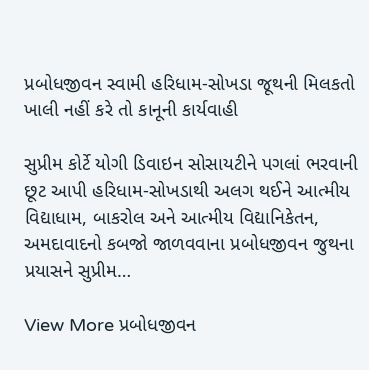પ્રબોધજીવન સ્વામી હરિધામ-સોખડા જૂથની મિલકતો ખાલી નહીં કરે તો કાનૂની કાર્યવાહી

સુપ્રીમ કોર્ટે યોગી ડિવાઇન સોસાયટીને પગલાં ભરવાની છૂટ આપી હરિધામ-સોખડાથી અલગ થઈને આત્મીય વિદ્યાધામ, બાકરોલ અને આત્મીય વિદ્યાનિકેતન, અમદાવાદનો કબજો જાળવવાના પ્રબોધજીવન જુથના પ્રયાસને સુપ્રીમ…

View More પ્રબોધજીવન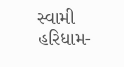સ્વામી હરિધામ-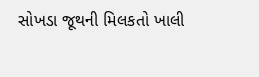સોખડા જૂથની મિલકતો ખાલી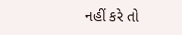નહીં કરે તો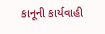કાનૂની કાર્યવાહી